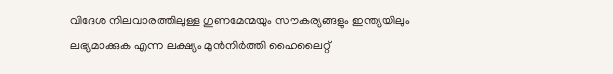വിദേശ നിലവാരത്തിലുള്ള ഗുണമേന്മയും സൗകര്യങ്ങളും ഇന്ത്യയിലും ലഭ്യമാക്കുക എന്ന ലക്ഷ്യം മുൻനിർത്തി ഹൈലൈറ്റ്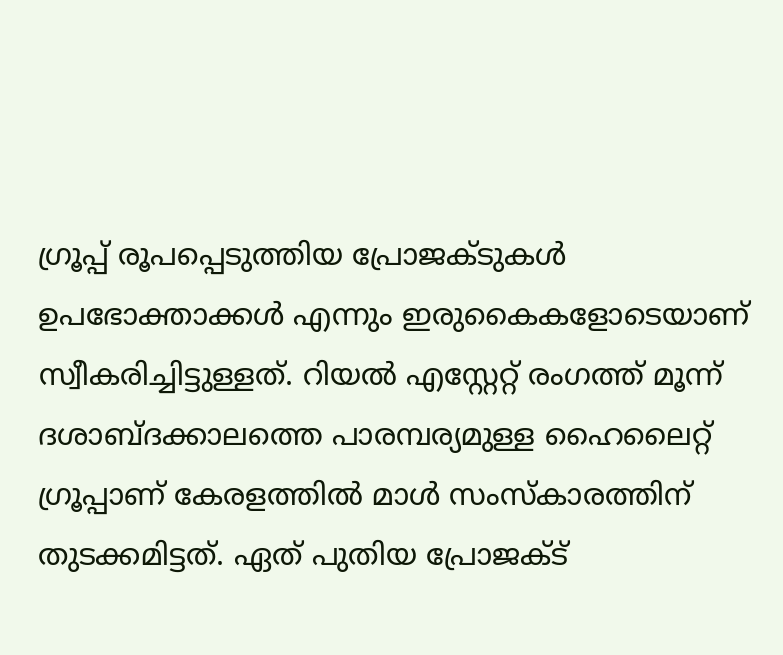ഗ്രൂപ്പ് രൂപപ്പെടുത്തിയ പ്രോജക്ടുകൾ ഉപഭോക്താക്കൾ എന്നും ഇരുകൈകളോടെയാണ് സ്വീകരിച്ചിട്ടുള്ളത്. റിയൽ എസ്റ്റേറ്റ് രംഗത്ത് മൂന്ന് ദശാബ്ദക്കാലത്തെ പാരമ്പര്യമുള്ള ഹൈലൈറ്റ് ഗ്രൂപ്പാണ് കേരളത്തിൽ മാൾ സംസ്കാരത്തിന് തുടക്കമിട്ടത്. ഏത് പുതിയ പ്രോജക്ട്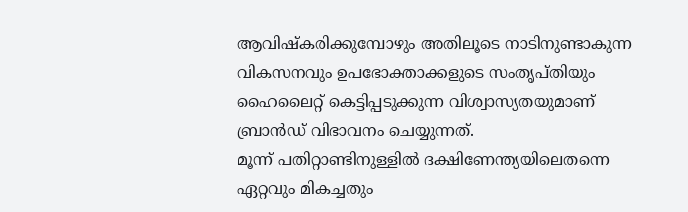ആവിഷ്കരിക്കുമ്പോഴും അതിലൂടെ നാടിനുണ്ടാകുന്ന വികസനവും ഉപഭോക്താക്കളുടെ സംതൃപ്തിയും ഹൈലൈറ്റ് കെട്ടിപ്പടുക്കുന്ന വിശ്വാസ്യതയുമാണ് ബ്രാൻഡ് വിഭാവനം ചെയ്യുന്നത്.
മൂന്ന് പതിറ്റാണ്ടിനുള്ളിൽ ദക്ഷിണേന്ത്യയിലെതന്നെ ഏറ്റവും മികച്ചതും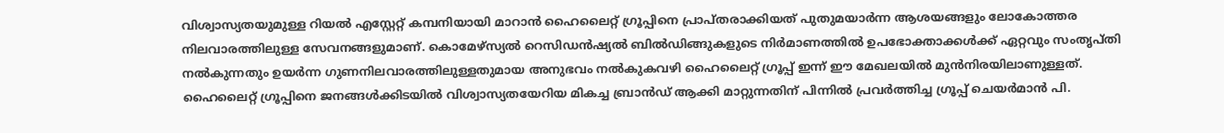വിശ്വാസ്യതയുമുള്ള റിയൽ എസ്റ്റേറ്റ് കമ്പനിയായി മാറാൻ ഹൈലൈറ്റ് ഗ്രൂപ്പിനെ പ്രാപ്തരാക്കിയത് പുതുമയാർന്ന ആശയങ്ങളും ലോകോത്തര നിലവാരത്തിലുള്ള സേവനങ്ങളുമാണ്. കൊമേഴ്സ്യൽ റെസിഡൻഷ്യൽ ബിൽഡിങ്ങുകളുടെ നിർമാണത്തിൽ ഉപഭോക്താക്കൾക്ക് ഏറ്റവും സംതൃപ്തി നൽകുന്നതും ഉയർന്ന ഗുണനിലവാരത്തിലുള്ളതുമായ അനുഭവം നൽകുകവഴി ഹൈലൈറ്റ് ഗ്രൂപ്പ് ഇന്ന് ഈ മേഖലയിൽ മുൻനിരയിലാണുള്ളത്.
ഹൈലൈറ്റ് ഗ്രൂപ്പിനെ ജനങ്ങൾക്കിടയിൽ വിശ്വാസ്യതയേറിയ മികച്ച ബ്രാൻഡ് ആക്കി മാറ്റുന്നതിന് പിന്നിൽ പ്രവർത്തിച്ച ഗ്രൂപ്പ് ചെയർമാൻ പി.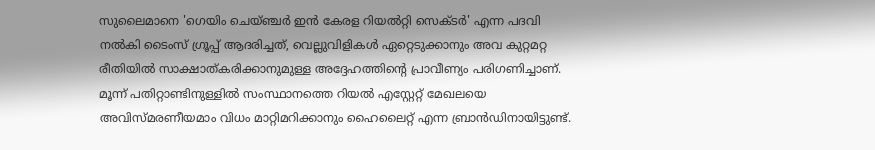സുലൈമാനെ 'ഗെയിം ചെയ്ഞ്ചർ ഇൻ കേരള റിയൽറ്റി സെക്ടർ' എന്ന പദവി നൽകി ടൈംസ് ഗ്രൂപ്പ് ആദരിച്ചത്, വെല്ലുവിളികൾ ഏറ്റെടുക്കാനും അവ കുറ്റമറ്റ രീതിയിൽ സാക്ഷാത്കരിക്കാനുമുള്ള അദ്ദേഹത്തിന്റെ പ്രാവീണ്യം പരിഗണിച്ചാണ്. മൂന്ന് പതിറ്റാണ്ടിനുള്ളിൽ സംസ്ഥാനത്തെ റിയൽ എസ്റ്റേറ്റ് മേഖലയെ അവിസ്മരണീയമാം വിധം മാറ്റിമറിക്കാനും ഹൈലൈറ്റ് എന്ന ബ്രാൻഡിനായിട്ടുണ്ട്.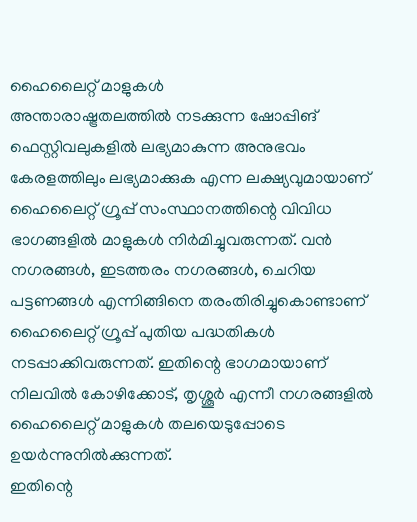ഹൈലൈറ്റ് മാളുകൾ
അന്താരാഷ്ട്രതലത്തിൽ നടക്കുന്ന ഷോപ്പിങ് ഫെസ്റ്റിവലുകളിൽ ലഭ്യമാകുന്ന അനുഭവം കേരളത്തിലും ലഭ്യമാക്കുക എന്ന ലക്ഷ്യവുമായാണ് ഹൈലൈറ്റ് ഗ്രൂപ്പ് സംസ്ഥാനത്തിന്റെ വിവിധ ഭാഗങ്ങളിൽ മാളുകൾ നിർമിച്ചുവരുന്നത്. വൻ നഗരങ്ങൾ, ഇടത്തരം നഗരങ്ങൾ, ചെറിയ പട്ടണങ്ങൾ എന്നിങ്ങിനെ തരംതിരിച്ചുകൊണ്ടാണ് ഹൈലൈറ്റ് ഗ്രൂപ്പ് പുതിയ പദ്ധതികൾ നടപ്പാക്കിവരുന്നത്. ഇതിന്റെ ഭാഗമായാണ് നിലവിൽ കോഴിക്കോട്, തൃശ്ശൂർ എന്നീ നഗരങ്ങളിൽ ഹൈലൈറ്റ് മാളുകൾ തലയെടുപ്പോടെ ഉയർന്നുനിൽക്കുന്നത്.
ഇതിന്റെ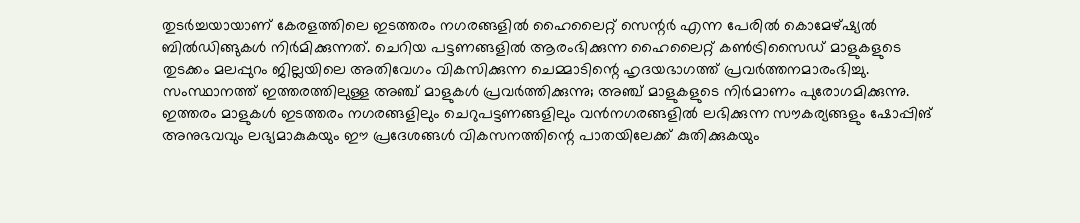തുടർച്ചയായാണ് കേരളത്തിലെ ഇടത്തരം നഗരങ്ങളിൽ ഹൈലൈറ്റ് സെന്റർ എന്ന പേരിൽ കൊമേഴ്ഷ്യൽ ബിൽഡിങ്ങുകൾ നിർമിക്കുന്നത്. ചെറിയ പട്ടണങ്ങളിൽ ആരംഭിക്കുന്ന ഹൈലൈറ്റ് കൺട്രിസൈഡ് മാളുകളുടെ തുടക്കം മലപ്പുറം ജില്ലയിലെ അതിവേഗം വികസിക്കുന്ന ചെമ്മാടിന്റെ ഹൃദയഭാഗത്ത് പ്രവർത്തനമാരംഭിച്ചു. സംസ്ഥാനത്ത് ഇത്തരത്തിലുള്ള അഞ്ച് മാളുകൾ പ്രവർത്തിക്കുന്നു; അഞ്ച് മാളുകളുടെ നിർമാണം പുരോഗമിക്കുന്നു. ഇത്തരം മാളുകൾ ഇടത്തരം നഗരങ്ങളിലും ചെറുപട്ടണങ്ങളിലും വൻനഗരങ്ങളിൽ ലഭിക്കുന്ന സൗകര്യങ്ങളും ഷോപ്പിങ് അനുഭവവും ലഭ്യമാകുകയും ഈ പ്രദേശങ്ങൾ വികസനത്തിന്റെ പാതയിലേക്ക് കുതിക്കുകയും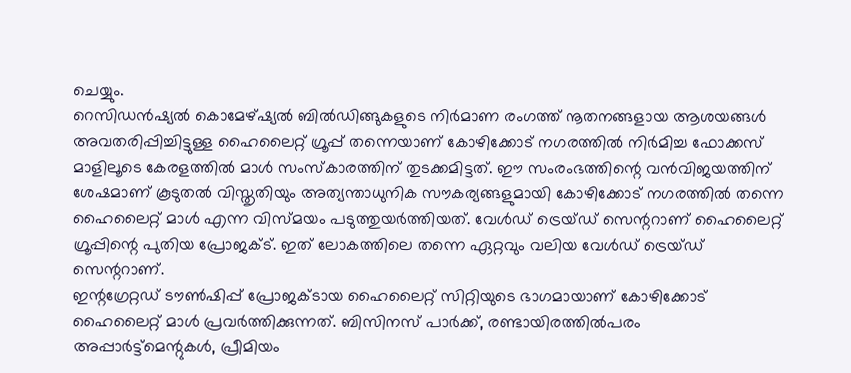ചെയ്യും.
റെസിഡൻഷ്യൽ കൊമേഴ്ഷ്യൽ ബിൽഡിങ്ങുകളുടെ നിർമാണ രംഗത്ത് നൂതനങ്ങളായ ആശയങ്ങൾ അവതരിപ്പിച്ചിട്ടുള്ള ഹൈലൈറ്റ് ഗ്രൂപ്പ് തന്നെയാണ് കോഴിക്കോട് നഗരത്തിൽ നിർമിച്ച ഫോക്കസ് മാളിലൂടെ കേരളത്തിൽ മാൾ സംസ്കാരത്തിന് തുടക്കമിട്ടത്. ഈ സംരംഭത്തിന്റെ വൻവിജയത്തിന് ശേഷമാണ് കൂടുതൽ വിസ്തൃതിയും അത്യന്താധുനിക സൗകര്യങ്ങളുമായി കോഴിക്കോട് നഗരത്തിൽ തന്നെ ഹൈലൈറ്റ് മാൾ എന്ന വിസ്മയം പടുത്തുയർത്തിയത്. വേൾഡ് ട്രെയ്ഡ് സെന്ററാണ് ഹൈലൈറ്റ് ഗ്രൂപ്പിന്റെ പുതിയ പ്രോജക്ട്. ഇത് ലോകത്തിലെ തന്നെ ഏറ്റവും വലിയ വേൾഡ് ട്രെയ്ഡ് സെന്ററാണ്.
ഇന്റഗ്രേറ്റഡ് ടൗൺഷിപ്പ് പ്രോജക്ടായ ഹൈലൈറ്റ് സിറ്റിയുടെ ഭാഗമായാണ് കോഴിക്കോട് ഹൈലൈറ്റ് മാൾ പ്രവർത്തിക്കുന്നത്. ബിസിനസ് പാർക്ക്, രണ്ടായിരത്തിൽപരം അപ്പാർട്ട്മെന്റുകൾ, പ്രീമിയം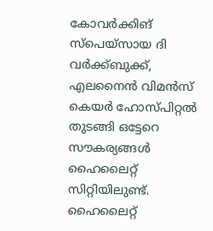കോവർക്കിങ് സ്പെയ്സായ ദി വർക്ക്ബുക്ക്, എലനൈൻ വിമൻസ് കെയർ ഹോസ്പിറ്റൽ തുടങ്ങി ഒട്ടേറെ സൗകര്യങ്ങൾ ഹൈലൈറ്റ് സിറ്റിയിലുണ്ട്. ഹൈലൈറ്റ്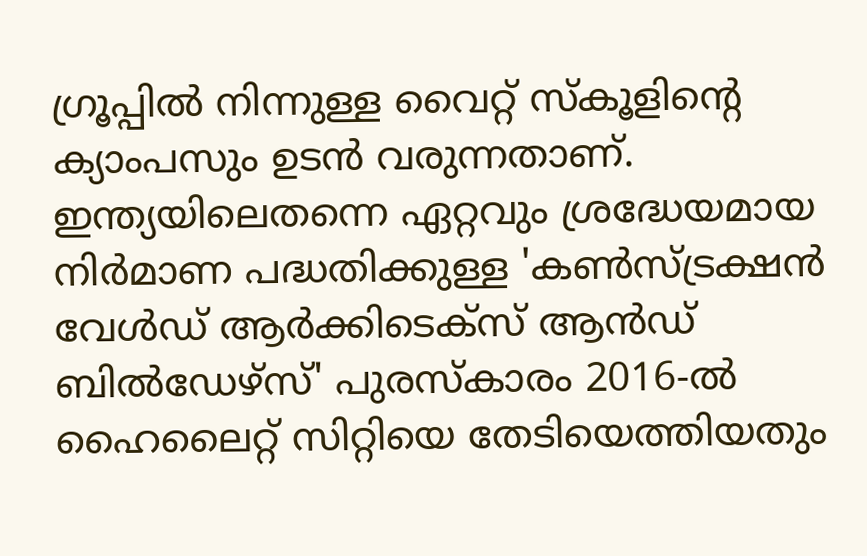ഗ്രൂപ്പിൽ നിന്നുള്ള വൈറ്റ് സ്കൂളിന്റെ ക്യാംപസും ഉടൻ വരുന്നതാണ്. ഇന്ത്യയിലെതന്നെ ഏറ്റവും ശ്രദ്ധേയമായ നിർമാണ പദ്ധതിക്കുള്ള 'കൺസ്ട്രക്ഷൻ വേൾഡ് ആർക്കിടെക്സ് ആൻഡ് ബിൽഡേഴ്സ്' പുരസ്കാരം 2016-ൽ ഹൈലൈറ്റ് സിറ്റിയെ തേടിയെത്തിയതും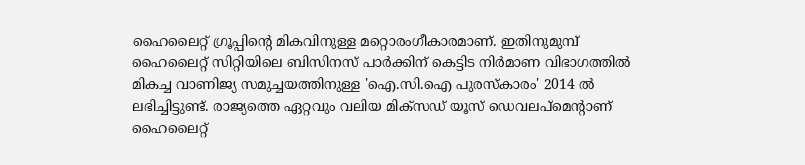ഹൈലൈറ്റ് ഗ്രൂപ്പിന്റെ മികവിനുള്ള മറ്റൊരംഗീകാരമാണ്. ഇതിനുമുമ്പ് ഹൈലൈറ്റ് സിറ്റിയിലെ ബിസിനസ് പാർക്കിന് കെട്ടിട നിർമാണ വിഭാഗത്തിൽ മികച്ച വാണിജ്യ സമുച്ചയത്തിനുള്ള 'ഐ.സി.ഐ പുരസ്കാരം' 2014 ൽ ലഭിച്ചിട്ടുണ്ട്. രാജ്യത്തെ ഏറ്റവും വലിയ മിക്സഡ് യൂസ് ഡെവലപ്മെന്റാണ് ഹൈലൈറ്റ്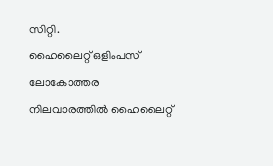സിറ്റി.
ഹൈലൈറ്റ് ഒളിംപസ്
ലോകോത്തര നിലവാരത്തിൽ ഹൈലൈറ്റ്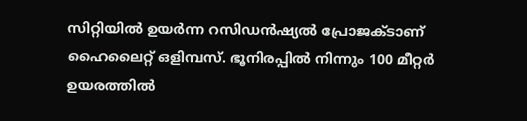സിറ്റിയിൽ ഉയർന്ന റസിഡൻഷ്യൽ പ്രോജക്ടാണ് ഹൈലൈറ്റ് ഒളിമ്പസ്. ഭൂനിരപ്പിൽ നിന്നും 100 മീറ്റർ ഉയരത്തിൽ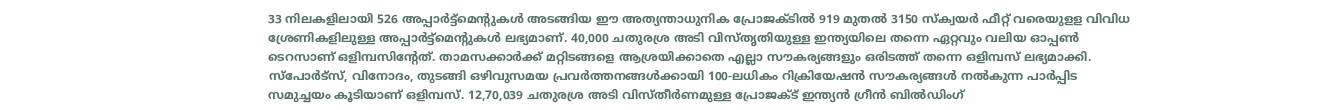33 നിലകളിലായി 526 അപ്പാർട്ട്മെന്റുകൾ അടങ്ങിയ ഈ അത്യന്താധുനിക പ്രോജക്ടിൽ 919 മുതൽ 3150 സ്ക്വയർ ഫീറ്റ് വരെയുളള വിവിധ ശ്രേണികളിലുള്ള അപ്പാർട്ട്മെന്റുകൾ ലഭ്യമാണ്. 40,000 ചതുരശ്ര അടി വിസ്തൃതിയുള്ള ഇന്ത്യയിലെ തന്നെ ഏറ്റവും വലിയ ഓപ്പൺ ടെറസാണ് ഒളിമ്പസിന്റേത്. താമസക്കാർക്ക് മറ്റിടങ്ങളെ ആശ്രയിക്കാതെ എല്ലാ സൗകര്യങ്ങളും ഒരിടത്ത് തന്നെ ഒളിമ്പസ് ലഭ്യമാക്കി. സ്പോർട്സ്, വിനോദം, തുടങ്ങി ഒഴിവുസമയ പ്രവർത്തനങ്ങൾക്കായി 100-ലധികം റിക്രിയേഷൻ സൗകര്യങ്ങൾ നൽകുന്ന പാർപ്പിട സമുച്ചയം കൂടിയാണ് ഒളിമ്പസ്. 12,70,039 ചതുരശ്ര അടി വിസ്തീർണമുള്ള പ്രോജക്ട് ഇന്ത്യൻ ഗ്രീൻ ബിൽഡിംഗ്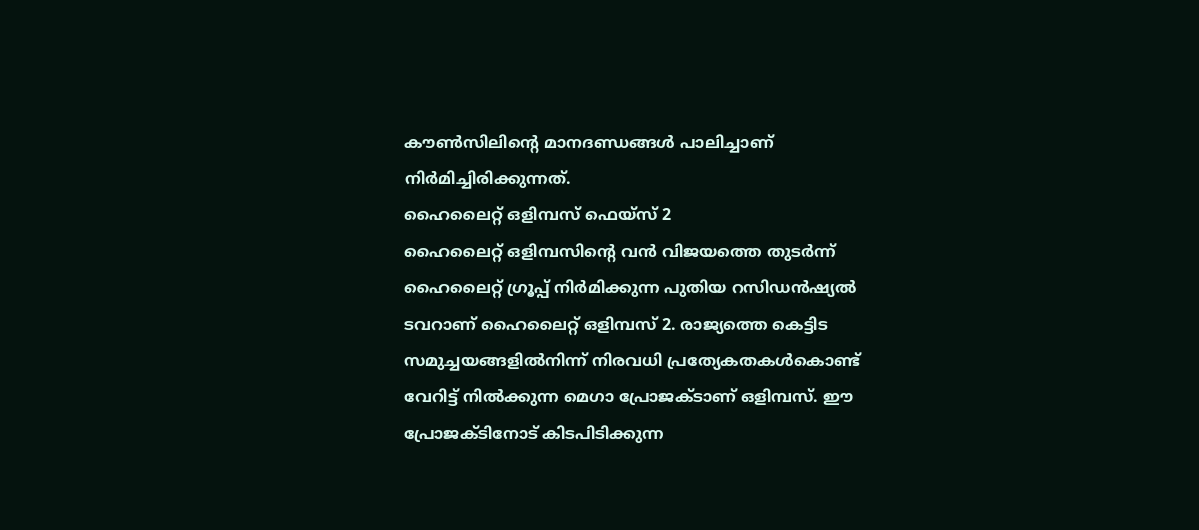കൗൺസിലിന്റെ മാനദണ്ഡങ്ങൾ പാലിച്ചാണ് നിർമിച്ചിരിക്കുന്നത്.
ഹൈലൈറ്റ് ഒളിമ്പസ് ഫെയ്സ് 2
ഹൈലൈറ്റ് ഒളിമ്പസിന്റെ വൻ വിജയത്തെ തുടർന്ന് ഹൈലൈറ്റ് ഗ്രൂപ്പ് നിർമിക്കുന്ന പുതിയ റസിഡൻഷ്യൽ ടവറാണ് ഹൈലൈറ്റ് ഒളിമ്പസ് 2. രാജ്യത്തെ കെട്ടിട സമുച്ചയങ്ങളിൽനിന്ന് നിരവധി പ്രത്യേകതകൾകൊണ്ട് വേറിട്ട് നിൽക്കുന്ന മെഗാ പ്രോജക്ടാണ് ഒളിമ്പസ്. ഈ പ്രോജക്ടിനോട് കിടപിടിക്കുന്ന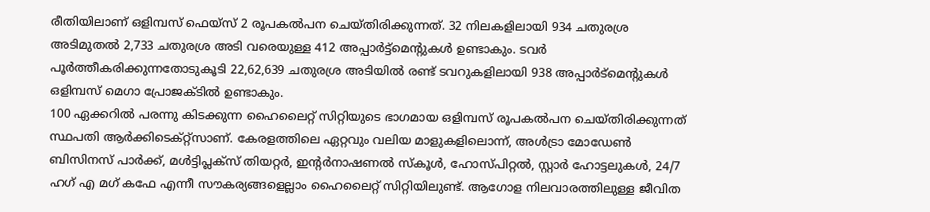രീതിയിലാണ് ഒളിമ്പസ് ഫെയ്സ് 2 രൂപകൽപന ചെയ്തിരിക്കുന്നത്. 32 നിലകളിലായി 934 ചതുരശ്ര അടിമുതൽ 2,733 ചതുരശ്ര അടി വരെയുള്ള 412 അപ്പാർട്ട്മെന്റുകൾ ഉണ്ടാകും. ടവർ പൂർത്തീകരിക്കുന്നതോടുകൂടി 22,62,639 ചതുരശ്ര അടിയിൽ രണ്ട് ടവറുകളിലായി 938 അപ്പാർട്മെന്റുകൾ ഒളിമ്പസ് മെഗാ പ്രോജക്ടിൽ ഉണ്ടാകും.
100 ഏക്കറിൽ പരന്നു കിടക്കുന്ന ഹൈലൈറ്റ് സിറ്റിയുടെ ഭാഗമായ ഒളിമ്പസ് രൂപകൽപന ചെയ്തിരിക്കുന്നത് സ്ഥപതി ആർക്കിടെക്റ്റ്സാണ്. കേരളത്തിലെ ഏറ്റവും വലിയ മാളുകളിലൊന്ന്, അൾട്രാ മോഡേൺ ബിസിനസ് പാർക്ക്, മൾട്ടിപ്ലക്സ് തിയറ്റർ, ഇന്റർനാഷണൽ സ്കൂൾ, ഹോസ്പിറ്റൽ, സ്റ്റാർ ഹോട്ടലുകൾ, 24/7 ഹഗ് എ മഗ് കഫേ എന്നീ സൗകര്യങ്ങളെല്ലാം ഹൈലൈറ്റ് സിറ്റിയിലുണ്ട്. ആഗോള നിലവാരത്തിലുള്ള ജീവിത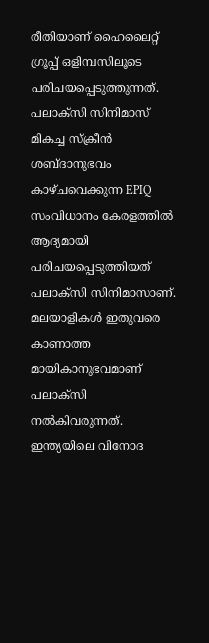രീതിയാണ് ഹൈലൈറ്റ് ഗ്രൂപ്പ് ഒളിമ്പസിലൂടെ പരിചയപ്പെടുത്തുന്നത്.
പലാക്സി സിനിമാസ്
മികച്ച സ്ക്രീൻ ശബ്ദാനുഭവം കാഴ്ചവെക്കുന്ന EPIQ സംവിധാനം കേരളത്തിൽ ആദ്യമായി പരിചയപ്പെടുത്തിയത് പലാക്സി സിനിമാസാണ്. മലയാളികൾ ഇതുവരെ കാണാത്ത മായികാനുഭവമാണ് പലാക്സി നൽകിവരുന്നത്. ഇന്ത്യയിലെ വിനോദ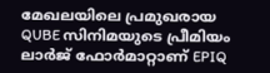മേഖലയിലെ പ്രമുഖരായ QUBE സിനിമയുടെ പ്രീമിയം ലാർജ് ഫോർമാറ്റാണ് EPIQ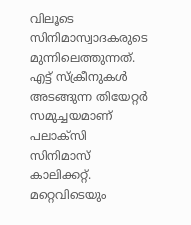വിലൂടെ സിനിമാസ്വാദകരുടെ മുന്നിലെത്തുന്നത്. എട്ട് സ്ക്രീനുകൾ അടങ്ങുന്ന തിയേറ്റർ സമുച്ചയമാണ് പലാക്സി സിനിമാസ് കാലിക്കറ്റ്. മറ്റെവിടെയും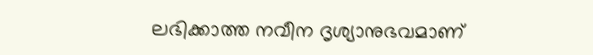ലഭിക്കാത്ത നവീന ദൃശ്യാനുഭവമാണ്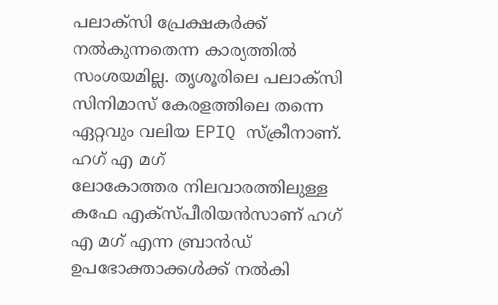പലാക്സി പ്രേക്ഷകർക്ക് നൽകുന്നതെന്ന കാര്യത്തിൽ സംശയമില്ല. തൃശൂരിലെ പലാക്സി സിനിമാസ് കേരളത്തിലെ തന്നെ ഏറ്റവും വലിയ EPIQ സ്ക്രീനാണ്.
ഹഗ് എ മഗ്
ലോകോത്തര നിലവാരത്തിലുള്ള കഫേ എക്സ്പീരിയൻസാണ് ഹഗ് എ മഗ് എന്ന ബ്രാൻഡ് ഉപഭോക്താക്കൾക്ക് നൽകി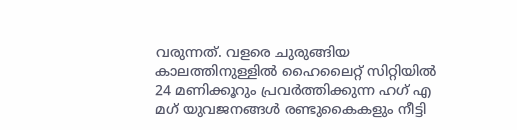വരുന്നത്. വളരെ ചുരുങ്ങിയ കാലത്തിനുള്ളിൽ ഹൈലൈറ്റ് സിറ്റിയിൽ 24 മണിക്കൂറും പ്രവർത്തിക്കുന്ന ഹഗ് എ മഗ് യുവജനങ്ങൾ രണ്ടുകൈകളും നീട്ടി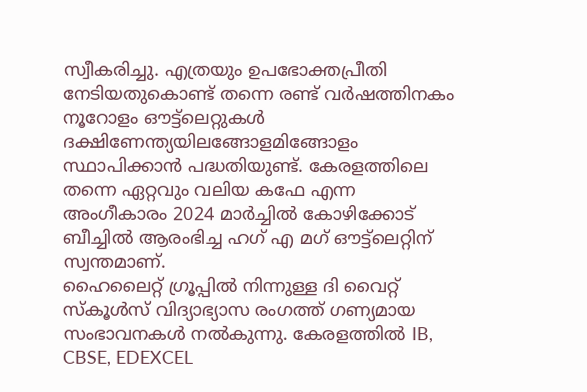സ്വീകരിച്ചു. എത്രയും ഉപഭോക്തപ്രീതി നേടിയതുകൊണ്ട് തന്നെ രണ്ട് വർഷത്തിനകം നൂറോളം ഔട്ട്ലെറ്റുകൾ ദക്ഷിണേന്ത്യയിലങ്ങോളമിങ്ങോളം സ്ഥാപിക്കാൻ പദ്ധതിയുണ്ട്. കേരളത്തിലെ തന്നെ ഏറ്റവും വലിയ കഫേ എന്ന അംഗീകാരം 2024 മാർച്ചിൽ കോഴിക്കോട് ബീച്ചിൽ ആരംഭിച്ച ഹഗ് എ മഗ് ഔട്ട്ലെറ്റിന് സ്വന്തമാണ്.
ഹൈലൈറ്റ് ഗ്രൂപ്പിൽ നിന്നുള്ള ദി വൈറ്റ് സ്കൂൾസ് വിദ്യാഭ്യാസ രംഗത്ത് ഗണ്യമായ സംഭാവനകൾ നൽകുന്നു. കേരളത്തിൽ IB, CBSE, EDEXCEL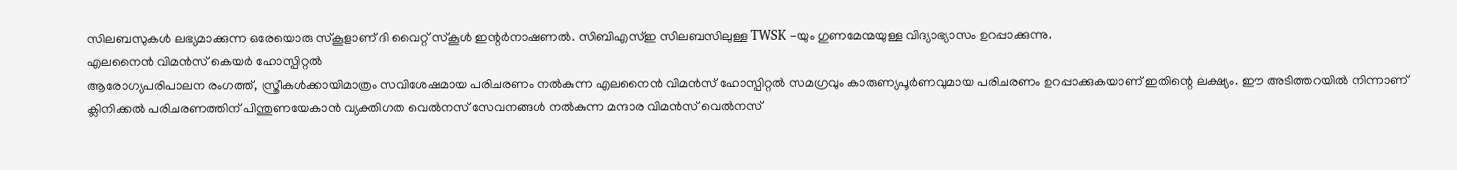സിലബസുകൾ ലഭ്യമാക്കുന്ന ഒരേയൊരു സ്കൂളാണ് ദി വൈറ്റ് സ്കൂൾ ഇന്റർനാഷണൽ. സിബിഎസ്ഇ സിലബസിലുള്ള TWSK -യും ഗുണമേന്മയുള്ള വിദ്യാഭ്യാസം ഉറപ്പാക്കുന്നു.
എലനൈൻ വിമൻസ് കെയർ ഹോസ്പിറ്റൽ
ആരോഗ്യപരിപാലന രംഗത്ത്, സ്ത്രീകൾക്കായിമാത്രം സവിശേഷമായ പരിചരണം നൽകുന്ന എലനൈൻ വിമൻസ് ഹോസ്പിറ്റൽ സമഗ്രവും കാരുണ്യപൂർണവുമായ പരിചരണം ഉറപ്പാക്കുകയാണ് ഇതിന്റെ ലക്ഷ്യം. ഈ അടിത്തറയിൽ നിന്നാണ് ക്ലിനിക്കൽ പരിചരണത്തിന് പിന്തുണയേകാൻ വ്യക്തിഗത വെൽനസ് സേവനങ്ങൾ നൽകുന്ന മന്ദാര വിമൻസ് വെൽനസ്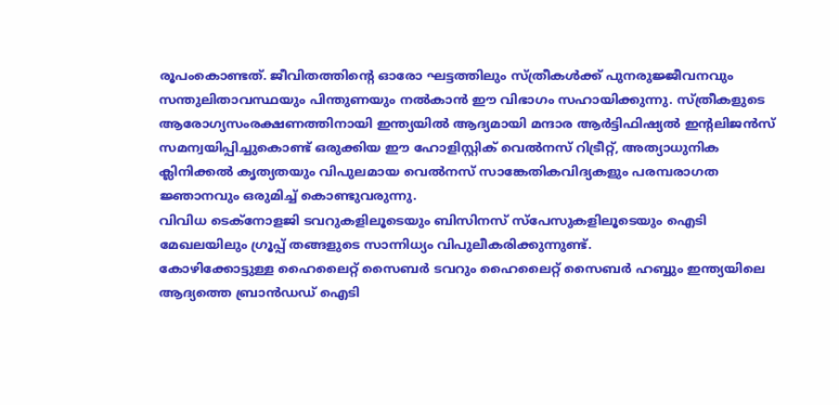രൂപംകൊണ്ടത്. ജീവിതത്തിന്റെ ഓരോ ഘട്ടത്തിലും സ്ത്രീകൾക്ക് പുനരുജ്ജീവനവും സന്തുലിതാവസ്ഥയും പിന്തുണയും നൽകാൻ ഈ വിഭാഗം സഹായിക്കുന്നു. സ്ത്രീകളുടെ ആരോഗ്യസംരക്ഷണത്തിനായി ഇന്ത്യയിൽ ആദ്യമായി മന്ദാര ആർട്ടിഫിഷ്യൽ ഇന്റലിജൻസ് സമന്വയിപ്പിച്ചുകൊണ്ട് ഒരുക്കിയ ഈ ഹോളിസ്റ്റിക് വെൽനസ് റിട്രീറ്റ്, അത്യാധുനിക ക്ലിനിക്കൽ കൃത്യതയും വിപുലമായ വെൽനസ് സാങ്കേതികവിദ്യകളും പരമ്പരാഗത ജ്ഞാനവും ഒരുമിച്ച് കൊണ്ടുവരുന്നു.
വിവിധ ടെക്നോളജി ടവറുകളിലൂടെയും ബിസിനസ് സ്പേസുകളിലൂടെയും ഐടി മേഖലയിലും ഗ്രൂപ്പ് തങ്ങളുടെ സാന്നിധ്യം വിപുലീകരിക്കുന്നുണ്ട്.
കോഴിക്കോട്ടുള്ള ഹൈലൈറ്റ് സൈബർ ടവറും ഹൈലൈറ്റ് സൈബർ ഹബ്ബും ഇന്ത്യയിലെ ആദ്യത്തെ ബ്രാൻഡഡ് ഐടി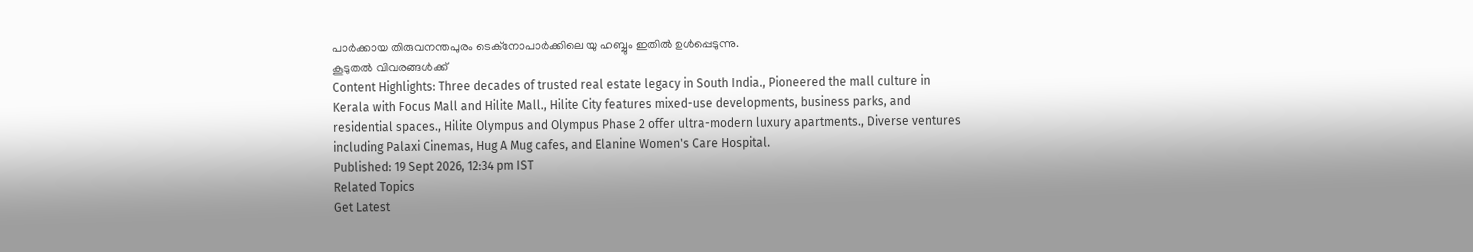പാർക്കായ തിരുവനന്തപുരം ടെക്നോപാർക്കിലെ യു ഹബ്ബും ഇതിൽ ഉൾപ്പെടുന്നു.
കൂടുതൽ വിവരങ്ങൾക്ക്
Content Highlights: Three decades of trusted real estate legacy in South India., Pioneered the mall culture in Kerala with Focus Mall and Hilite Mall., Hilite City features mixed-use developments, business parks, and residential spaces., Hilite Olympus and Olympus Phase 2 offer ultra-modern luxury apartments., Diverse ventures including Palaxi Cinemas, Hug A Mug cafes, and Elanine Women's Care Hospital.
Published: 19 Sept 2026, 12:34 pm IST
Related Topics
Get Latest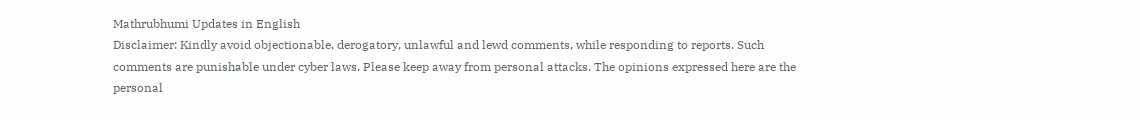Mathrubhumi Updates in English
Disclaimer: Kindly avoid objectionable, derogatory, unlawful and lewd comments, while responding to reports. Such comments are punishable under cyber laws. Please keep away from personal attacks. The opinions expressed here are the personal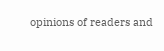opinions of readers and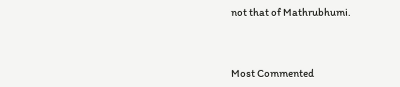not that of Mathrubhumi.



Most Commented